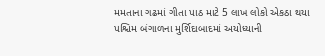મમતાના ગઢમાં ગીતા પાઠ માટે 5 લાખ લોકો એકઠા થયા
પશ્ચિમ બંગાળના મુર્શિદાબાદમાં અયોધ્યાની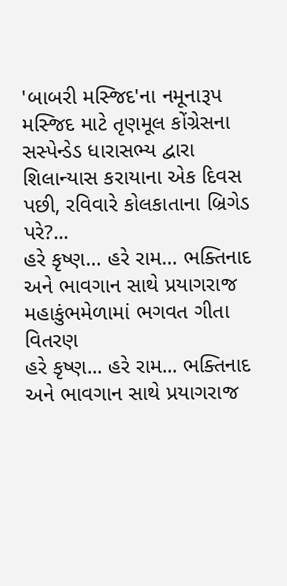'બાબરી મસ્જિદ'ના નમૂનારૂપ મસ્જિદ માટે તૃણમૂલ કોંગ્રેસના સસ્પેન્ડેડ ધારાસભ્ય દ્વારા શિલાન્યાસ કરાયાના એક દિવસ પછી, રવિવારે કોલકાતાના બ્રિગેડ પરે?...
હરે કૃષ્ણ… હરે રામ… ભક્તિનાદ અને ભાવગાન સાથે પ્રયાગરાજ મહાકુંભમેળામાં ભગવત ગીતા વિતરણ
હરે કૃષ્ણ... હરે રામ... ભક્તિનાદ અને ભાવગાન સાથે પ્રયાગરાજ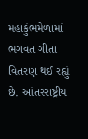મહાકુંભમેળામાં ભગવત ગીતા વિતરણ થઈ રહ્યું છે. આંતરરાષ્ટ્રીય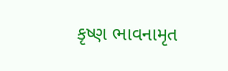કૃષ્ણ ભાવનામૃત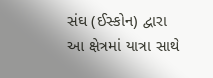સંઘ (ઈસ્કોન) દ્વારા આ ક્ષેત્રમાં યાત્રા સાથે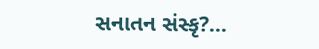સનાતન સંસ્કૃ?...